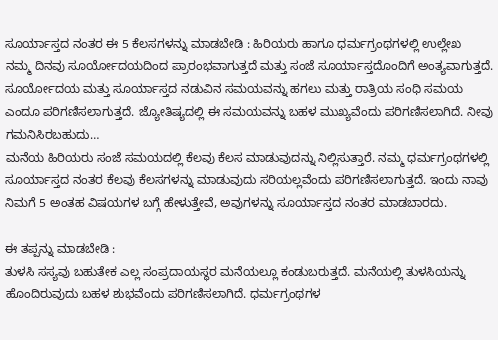ಸೂರ್ಯಾಸ್ತದ ನಂತರ ಈ 5 ಕೆಲಸಗಳನ್ನು ಮಾಡಬೇಡಿ : ಹಿರಿಯರು ಹಾಗೂ ಧರ್ಮಗ್ರಂಥಗಳಲ್ಲಿ ಉಲ್ಲೇಖ
ನಮ್ಮ ದಿನವು ಸೂರ್ಯೋದಯದಿಂದ ಪ್ರಾರಂಭವಾಗುತ್ತದೆ ಮತ್ತು ಸಂಜೆ ಸೂರ್ಯಾಸ್ತದೊಂದಿಗೆ ಅಂತ್ಯವಾಗುತ್ತದೆ. ಸೂರ್ಯೋದಯ ಮತ್ತು ಸೂರ್ಯಾಸ್ತದ ನಡುವಿನ ಸಮಯವನ್ನು ಹಗಲು ಮತ್ತು ರಾತ್ರಿಯ ಸಂಧಿ ಸಮಯ ಎಂದೂ ಪರಿಗಣಿಸಲಾಗುತ್ತದೆ. ಜ್ಯೋತಿಷ್ಯದಲ್ಲಿ ಈ ಸಮಯವನ್ನು ಬಹಳ ಮುಖ್ಯವೆಂದು ಪರಿಗಣಿಸಲಾಗಿದೆ. ನೀವು ಗಮನಿಸಿರಬಹುದು…
ಮನೆಯ ಹಿರಿಯರು ಸಂಜೆ ಸಮಯದಲ್ಲಿ ಕೆಲವು ಕೆಲಸ ಮಾಡುವುದನ್ನು ನಿಲ್ಲಿಸುತ್ತಾರೆ. ನಮ್ಮ ಧರ್ಮಗ್ರಂಥಗಳಲ್ಲಿ ಸೂರ್ಯಾಸ್ತದ ನಂತರ ಕೆಲವು ಕೆಲಸಗಳನ್ನು ಮಾಡುವುದು ಸರಿಯಲ್ಲವೆಂದು ಪರಿಗಣಿಸಲಾಗುತ್ತದೆ. ಇಂದು ನಾವು ನಿಮಗೆ 5 ಅಂತಹ ವಿಷಯಗಳ ಬಗ್ಗೆ ಹೇಳುತ್ತೇವೆ, ಅವುಗಳನ್ನು ಸೂರ್ಯಾಸ್ತದ ನಂತರ ಮಾಡಬಾರದು.

ಈ ತಪ್ಪನ್ನು ಮಾಡಬೇಡಿ :
ತುಳಸಿ ಸಸ್ಯವು ಬಹುತೇಕ ಎಲ್ಲ ಸಂಪ್ರದಾಯಸ್ಥರ ಮನೆಯಲ್ಲೂ ಕಂಡುಬರುತ್ತದೆ. ಮನೆಯಲ್ಲಿ ತುಳಸಿಯನ್ನು ಹೊಂದಿರುವುದು ಬಹಳ ಶುಭವೆಂದು ಪರಿಗಣಿಸಲಾಗಿದೆ. ಧರ್ಮಗ್ರಂಥಗಳ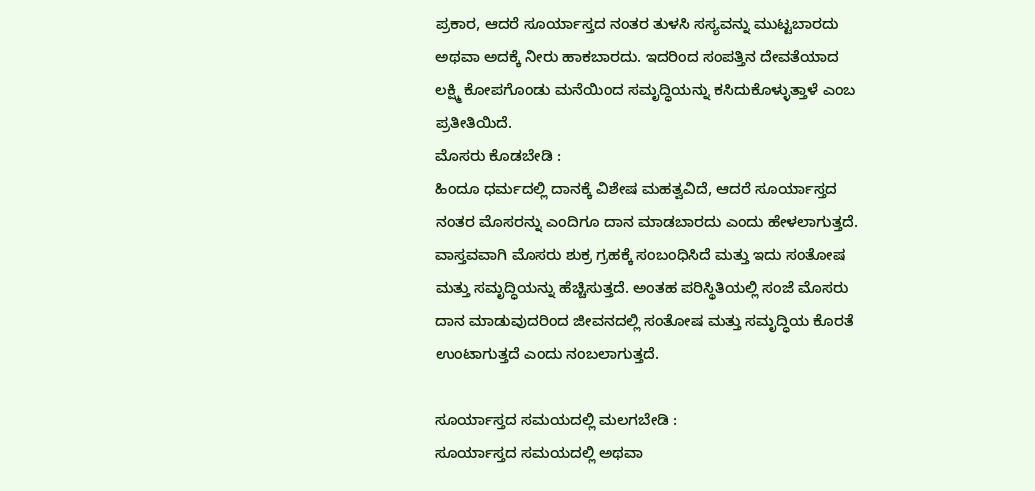ಪ್ರಕಾರ, ಆದರೆ ಸೂರ್ಯಾಸ್ತದ ನಂತರ ತುಳಸಿ ಸಸ್ಯವನ್ನು ಮುಟ್ಟಬಾರದು ಅಥವಾ ಅದಕ್ಕೆ ನೀರು ಹಾಕಬಾರದು. ಇದರಿಂದ ಸಂಪತ್ತಿನ ದೇವತೆಯಾದ ಲಕ್ಷ್ಮಿ ಕೋಪಗೊಂಡು ಮನೆಯಿಂದ ಸಮೃದ್ಧಿಯನ್ನು ಕಸಿದುಕೊಳ್ಳುತ್ತಾಳೆ ಎಂಬ ಪ್ರತೀತಿಯಿದೆ.
ಮೊಸರು ಕೊಡಬೇಡಿ :
ಹಿಂದೂ ಧರ್ಮದಲ್ಲಿ ದಾನಕ್ಕೆ ವಿಶೇಷ ಮಹತ್ವವಿದೆ, ಆದರೆ ಸೂರ್ಯಾಸ್ತದ ನಂತರ ಮೊಸರನ್ನು ಎಂದಿಗೂ ದಾನ ಮಾಡಬಾರದು ಎಂದು ಹೇಳಲಾಗುತ್ತದೆ. ವಾಸ್ತವವಾಗಿ ಮೊಸರು ಶುಕ್ರ ಗ್ರಹಕ್ಕೆ ಸಂಬಂಧಿಸಿದೆ ಮತ್ತು ಇದು ಸಂತೋಷ ಮತ್ತು ಸಮೃದ್ಧಿಯನ್ನು ಹೆಚ್ಚಿಸುತ್ತದೆ. ಅಂತಹ ಪರಿಸ್ಥಿತಿಯಲ್ಲಿ ಸಂಜೆ ಮೊಸರು ದಾನ ಮಾಡುವುದರಿಂದ ಜೀವನದಲ್ಲಿ ಸಂತೋಷ ಮತ್ತು ಸಮೃದ್ಧಿಯ ಕೊರತೆ ಉಂಟಾಗುತ್ತದೆ ಎಂದು ನಂಬಲಾಗುತ್ತದೆ.

ಸೂರ್ಯಾಸ್ತದ ಸಮಯದಲ್ಲಿ ಮಲಗಬೇಡಿ :
ಸೂರ್ಯಾಸ್ತದ ಸಮಯದಲ್ಲಿ ಅಥವಾ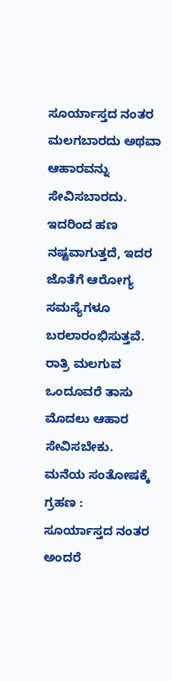ಸೂರ್ಯಾಸ್ತದ ನಂತರ ಮಲಗಬಾರದು ಅಥವಾ ಆಹಾರವನ್ನು ಸೇವಿಸಬಾರದು. ಇದರಿಂದ ಹಣ ನಷ್ಟವಾಗುತ್ತದೆ, ಇದರ ಜೊತೆಗೆ ಆರೋಗ್ಯ ಸಮಸ್ಯೆಗಳೂ ಬರಲಾರಂಭಿಸುತ್ತವೆ. ರಾತ್ರಿ ಮಲಗುವ ಒಂದೂವರೆ ತಾಸು ಮೊದಲು ಆಹಾರ ಸೇವಿಸಬೇಕು.
ಮನೆಯ ಸಂತೋಷಕ್ಕೆ ಗ್ರಹಣ :
ಸೂರ್ಯಾಸ್ತದ ನಂತರ ಅಂದರೆ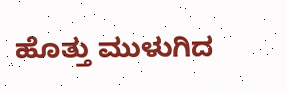ಹೊತ್ತು ಮುಳುಗಿದ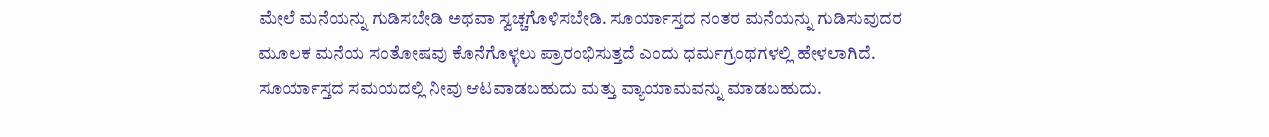ಮೇಲೆ ಮನೆಯನ್ನು ಗುಡಿಸಬೇಡಿ ಅಥವಾ ಸ್ವಚ್ಚಗೊಳಿಸಬೇಡಿ. ಸೂರ್ಯಾಸ್ತದ ನಂತರ ಮನೆಯನ್ನು ಗುಡಿಸುವುದರ ಮೂಲಕ ಮನೆಯ ಸಂತೋಷವು ಕೊನೆಗೊಳ್ಳಲು ಪ್ರಾರಂಭಿಸುತ್ತದೆ ಎಂದು ಧರ್ಮಗ್ರಂಥಗಳಲ್ಲಿ ಹೇಳಲಾಗಿದೆ. ಸೂರ್ಯಾಸ್ತದ ಸಮಯದಲ್ಲಿ ನೀವು ಆಟವಾಡಬಹುದು ಮತ್ತು ವ್ಯಾಯಾಮವನ್ನು ಮಾಡಬಹುದು.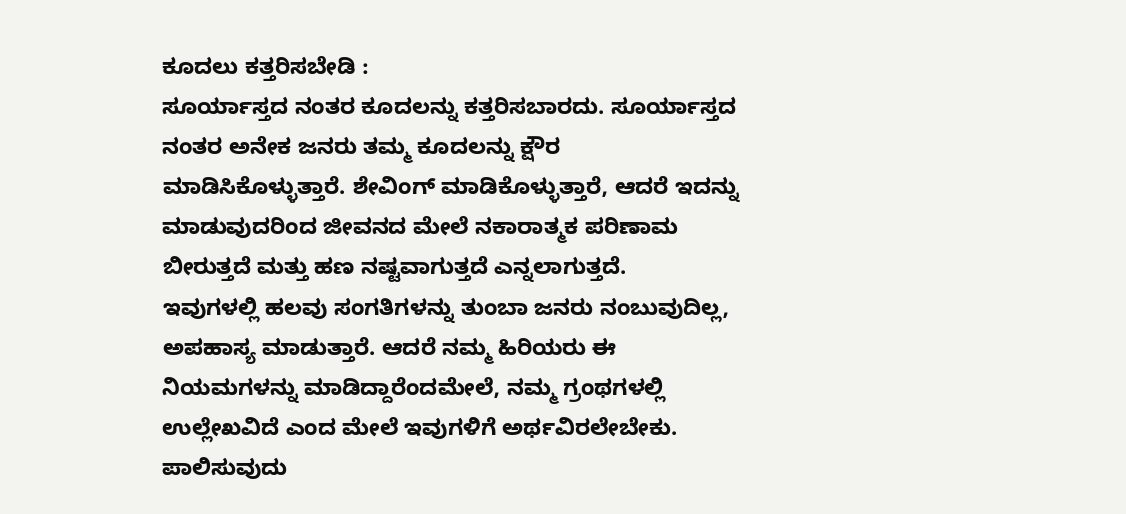ಕೂದಲು ಕತ್ತರಿಸಬೇಡಿ :
ಸೂರ್ಯಾಸ್ತದ ನಂತರ ಕೂದಲನ್ನು ಕತ್ತರಿಸಬಾರದು. ಸೂರ್ಯಾಸ್ತದ ನಂತರ ಅನೇಕ ಜನರು ತಮ್ಮ ಕೂದಲನ್ನು ಕ್ಷೌರ ಮಾಡಿಸಿಕೊಳ್ಳುತ್ತಾರೆ. ಶೇವಿಂಗ್ ಮಾಡಿಕೊಳ್ಳುತ್ತಾರೆ, ಆದರೆ ಇದನ್ನು ಮಾಡುವುದರಿಂದ ಜೀವನದ ಮೇಲೆ ನಕಾರಾತ್ಮಕ ಪರಿಣಾಮ ಬೀರುತ್ತದೆ ಮತ್ತು ಹಣ ನಷ್ಟವಾಗುತ್ತದೆ ಎನ್ನಲಾಗುತ್ತದೆ.
ಇವುಗಳಲ್ಲಿ ಹಲವು ಸಂಗತಿಗಳನ್ನು ತುಂಬಾ ಜನರು ನಂಬುವುದಿಲ್ಲ, ಅಪಹಾಸ್ಯ ಮಾಡುತ್ತಾರೆ. ಆದರೆ ನಮ್ಮ ಹಿರಿಯರು ಈ ನಿಯಮಗಳನ್ನು ಮಾಡಿದ್ದಾರೆಂದಮೇಲೆ, ನಮ್ಮ ಗ್ರಂಥಗಳಲ್ಲಿ ಉಲ್ಲೇಖವಿದೆ ಎಂದ ಮೇಲೆ ಇವುಗಳಿಗೆ ಅರ್ಥವಿರಲೇಬೇಕು. ಪಾಲಿಸುವುದು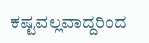ಕಷ್ಟವಲ್ಲವಾದ್ದರಿಂದ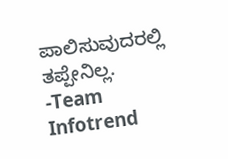ಪಾಲಿಸುವುದರಲ್ಲಿ ತಪ್ಪೇನಿಲ್ಲ.
-Team Infotrend